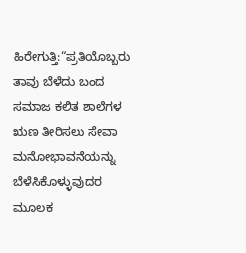ಹಿರೇಗುತ್ತಿ:“ಪ್ರತಿಯೊಬ್ಬರು ತಾವು ಬೆಳೆದು ಬಂದ ಸಮಾಜ ಕಲಿತ ಶಾಲೆಗಳ ಋಣ ತೀರಿಸಲು ಸೇವಾ ಮನೋಭಾವನೆಯನ್ನು ಬೆಳೆಸಿಕೊಳ್ಳುವುದರ ಮೂಲಕ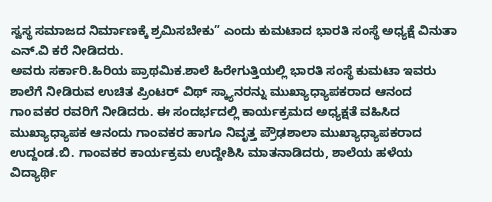ಸ್ವಸ್ಥ ಸಮಾಜದ ನಿರ್ಮಾಣಕ್ಕೆ ಶ್ರಮಿಸಬೇಕು” ಎಂದು ಕುಮಟಾದ ಭಾರತಿ ಸಂಸ್ಥೆ ಅಧ್ಯಕ್ಷೆ ವಿನುತಾ ಎನ್.ವಿ ಕರೆ ನೀಡಿದರು.
ಅವರು ಸರ್ಕಾರಿ.ಹಿರಿಯ ಪ್ರಾಥಮಿಕ.ಶಾಲೆ ಹಿರೇಗುತ್ತಿಯಲ್ಲಿ ಭಾರತಿ ಸಂಸ್ಥೆ ಕುಮಟಾ ಇವರು ಶಾಲೆಗೆ ನೀಡಿರುವ ಉಚಿತ ಪ್ರಿಂಟರ್ ವಿಥ್ ಸ್ಕ್ಯಾನರನ್ನು ಮುಖ್ಯಾಧ್ಯಾಪಕರಾದ ಆನಂದ ಗಾoವಕರ ರವರಿಗೆ ನೀಡಿದರು. ಈ ಸಂದರ್ಭದಲ್ಲಿ ಕಾರ್ಯಕ್ರಮದ ಅಧ್ಯಕ್ಷತೆ ವಹಿಸಿದ ಮುಖ್ಯಾಧ್ಯಾಪಕ ಆನಂದು ಗಾಂವಕರ ಹಾಗೂ ನಿವೃತ್ತ ಪ್ರೌಢಶಾಲಾ ಮುಖ್ಯಾಧ್ಯಾಪಕರಾದ ಉದ್ದಂಡ.ಬಿ. ಗಾಂವಕರ ಕಾರ್ಯಕ್ರಮ ಉದ್ದೇಶಿಸಿ ಮಾತನಾಡಿದರು, ಶಾಲೆಯ ಹಳೆಯ ವಿದ್ಯಾರ್ಥಿ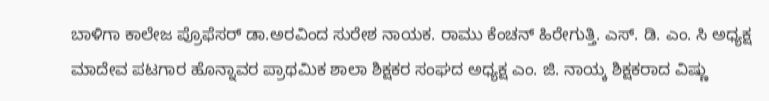ಬಾಳಿಗಾ ಕಾಲೇಜ ಪ್ರೊಫೆಸರ್ ಡಾ.ಅರವಿಂದ ಸುರೇಶ ನಾಯಕ. ರಾಮು ಕೆಂಚನ್ ಹಿರೇಗುತ್ತಿ. ಎಸ್. ಡಿ. ಎಂ. ಸಿ ಅಧ್ಯಕ್ಷ ಮಾದೇವ ಪಟಗಾರ ಹೊನ್ನಾವರ ಪ್ರಾಥಮಿಕ ಶಾಲಾ ಶಿಕ್ಷಕರ ಸಂಘದ ಅಧ್ಯಕ್ಷ ಎಂ. ಜಿ. ನಾಯ್ಕ ಶಿಕ್ಷಕರಾದ ವಿಷ್ಣು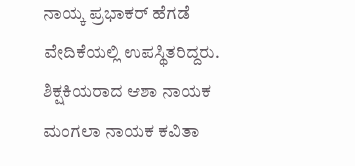ನಾಯ್ಕ ಪ್ರಭಾಕರ್ ಹೆಗಡೆ ವೇದಿಕೆಯಲ್ಲಿ ಉಪಸ್ಥಿತರಿದ್ದರು. ಶಿಕ್ಷಕಿಯರಾದ ಆಶಾ ನಾಯಕ ಮಂಗಲಾ ನಾಯಕ ಕವಿತಾ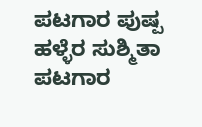ಪಟಗಾರ ಪುಷ್ಪ ಹಳ್ಳೆರ ಸುಶ್ಮಿತಾ ಪಟಗಾರ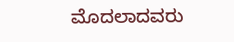ಮೊದಲಾದವರು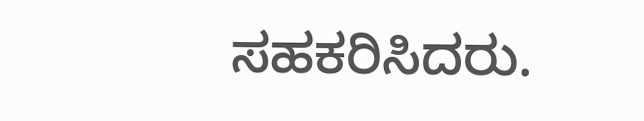ಸಹಕರಿಸಿದರು.